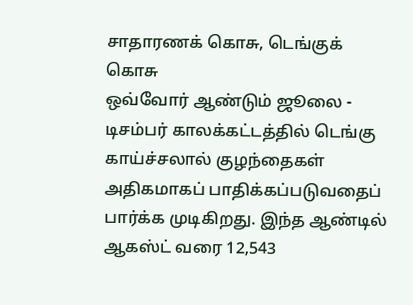சாதாரணக் கொசு, டெங்குக் கொசு
ஒவ்வோர் ஆண்டும் ஜூலை - டிசம்பர் காலக்கட்டத்தில் டெங்கு காய்ச்சலால் குழந்தைகள் அதிகமாகப் பாதிக்கப்படுவதைப் பார்க்க முடிகிறது. இந்த ஆண்டில் ஆகஸ்ட் வரை 12,543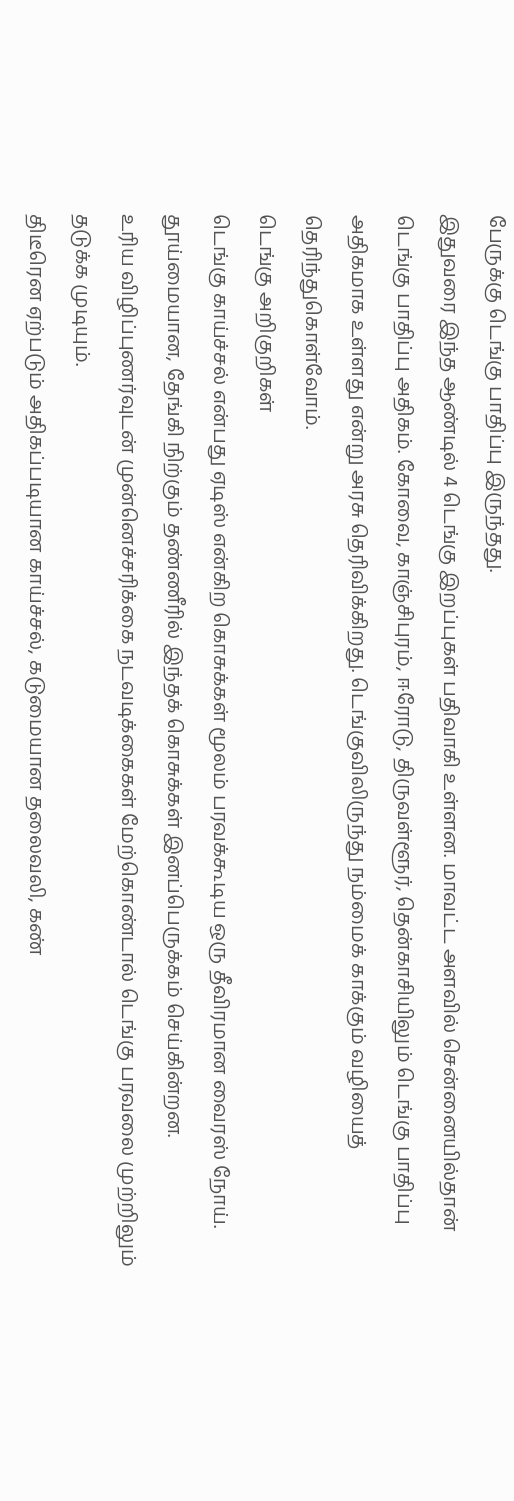பேருக்கு டெங்கு பாதிப்பு இருந்தது.
இதுவரை இந்த ஆண்டில் 4 டெங்கு இறப்புகள் பதிவாகி உள்ளன. மாவட்ட அளவில் சென்னையில்தான் டெங்கு பாதிப்பு அதிகம். கோவை, காஞ்சிபுரம், ஈரோடு, திருவள்ளூர், தென்காசியிலும் டெங்கு பாதிப்பு அதிகமாக உள்ளது என்று அரசு தெரிவிக்கிறது. டெங்குவிலிருந்து நம்மைக் காக்கும் வழியைத் தெரிந்துகொள்வோம்.
டெங்கு அறிகுறிகள்
டெங்கு காய்ச்சல் என்பது ஏடிஸ் என்கிற கொசுக்கள் மூலம் பரவக்கூடிய ஒரு தீவிரமான வைரஸ் நோய். தூய்மையான, தேங்கி நிற்கும் தண்ணீரில் இந்தக் கொசுக்கள் இனப்பெருக்கம் செய்கின்றன.
உரிய விழிப்புணர்வுடன் முன்னெச்சரிக்கை நடவடிக்கைகள் மேற்கொண்டால் டெங்கு பரவலை முற்றிலும் தடுக்க முடியும்.
திடீரென ஏற்படும் அதிகப்படியான காய்ச்சல், கடுமையான தலைவலி, கண்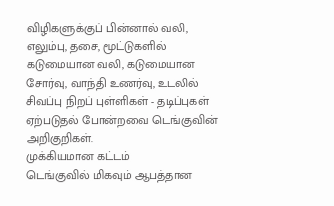விழிகளுக்குப் பின்னால் வலி, எலும்பு, தசை, மூட்டுகளில் கடுமையான வலி, கடுமையான சோர்வு, வாந்தி உணர்வு, உடலில் சிவப்பு நிறப் புள்ளிகள் - தடிப்புகள் ஏற்படுதல் போன்றவை டெங்குவின் அறிகுறிகள்.
முக்கியமான கட்டம்
டெங்குவில் மிகவும் ஆபத்தான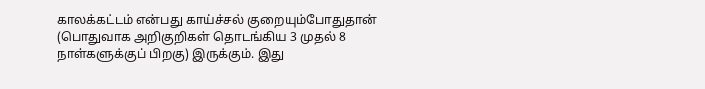காலக்கட்டம் என்பது காய்ச்சல் குறையும்போதுதான் (பொதுவாக அறிகுறிகள் தொடங்கிய 3 முதல் 8 நாள்களுக்குப் பிறகு) இருக்கும். இது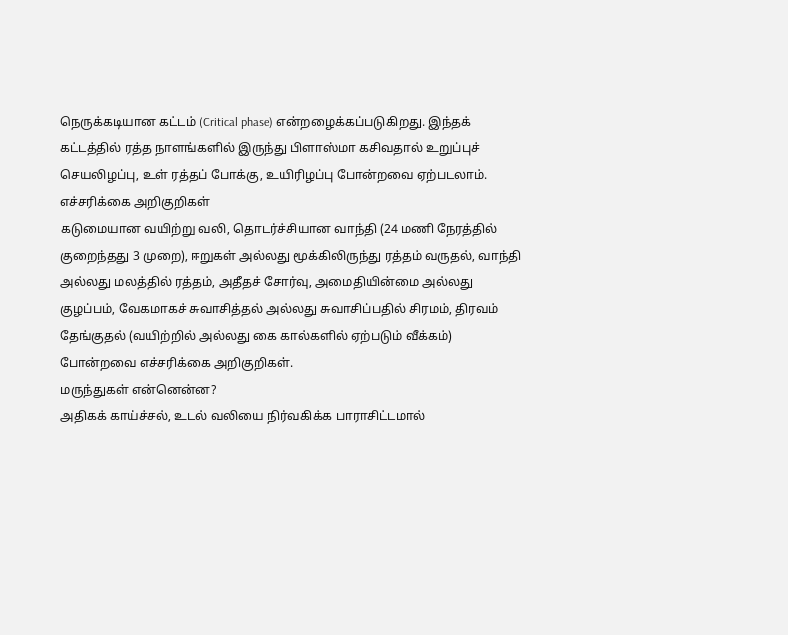நெருக்கடியான கட்டம் (Critical phase) என்றழைக்கப்படுகிறது. இந்தக் கட்டத்தில் ரத்த நாளங்களில் இருந்து பிளாஸ்மா கசிவதால் உறுப்புச் செயலிழப்பு, உள் ரத்தப் போக்கு, உயிரிழப்பு போன்றவை ஏற்படலாம்.
எச்சரிக்கை அறிகுறிகள்
கடுமையான வயிற்று வலி, தொடர்ச்சியான வாந்தி (24 மணி நேரத்தில் குறைந்தது 3 முறை), ஈறுகள் அல்லது மூக்கிலிருந்து ரத்தம் வருதல், வாந்தி அல்லது மலத்தில் ரத்தம், அதீதச் சோர்வு, அமைதியின்மை அல்லது குழப்பம், வேகமாகச் சுவாசித்தல் அல்லது சுவாசிப்பதில் சிரமம், திரவம் தேங்குதல் (வயிற்றில் அல்லது கை கால்களில் ஏற்படும் வீக்கம்) போன்றவை எச்சரிக்கை அறிகுறிகள்.
மருந்துகள் என்னென்ன?
அதிகக் காய்ச்சல், உடல் வலியை நிர்வகிக்க பாராசிட்டமால்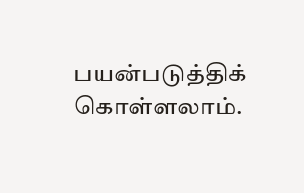பயன்படுத்திக் கொள்ளலாம்.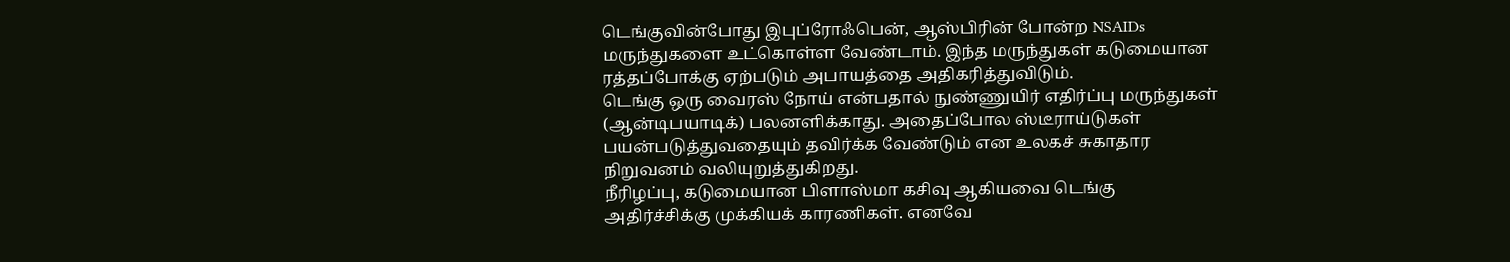டெங்குவின்போது இபுப்ரோஃபென், ஆஸ்பிரின் போன்ற NSAIDs மருந்துகளை உட்கொள்ள வேண்டாம். இந்த மருந்துகள் கடுமையான ரத்தப்போக்கு ஏற்படும் அபாயத்தை அதிகரித்துவிடும்.
டெங்கு ஒரு வைரஸ் நோய் என்பதால் நுண்ணுயிர் எதிர்ப்பு மருந்துகள் (ஆன்டிபயாடிக்) பலனளிக்காது. அதைப்போல ஸ்டீராய்டுகள் பயன்படுத்துவதையும் தவிர்க்க வேண்டும் என உலகச் சுகாதார நிறுவனம் வலியுறுத்துகிறது.
நீரிழப்பு, கடுமையான பிளாஸ்மா கசிவு ஆகியவை டெங்கு அதிர்ச்சிக்கு முக்கியக் காரணிகள். எனவே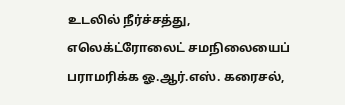உடலில் நீர்ச்சத்து, எலெக்ட்ரோலைட் சமநிலையைப் பராமரிக்க ஓ.ஆர்.எஸ். கரைசல்,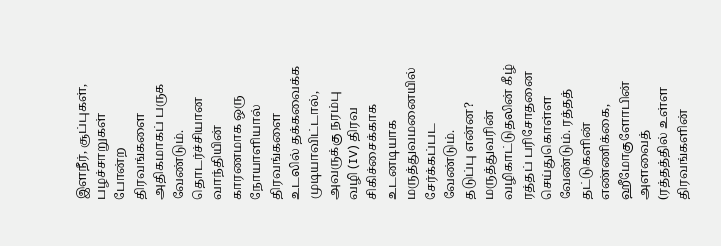இளநீர், சூப்புகள், பழச்சாறுகள் போன்ற திரவங்களை அதிகமாகப் பருக வேண்டும்.
தொடர்ச்சியான வாந்தியின் காரணமாக ஒரு நோயாளியால் திரவங்களை உடலில் தக்கவைக்க முடியாவிட்டால், அவருக்கு நரம்பு வழி (IV) திரவ சிகிச்சைக்காக உடனடியாக மருத்துவமனையில் சேர்க்கப்பட வேண்டும்.
தடுப்பு என்ன?
மருத்துவரின் வழிகாட்டுதலின் கீழ் ரத்தப் பரிசோதனை செய்துகொள்ள வேண்டும். ரத்தத் தட்டுகளின் எண்ணிக்கை, ஹீமோகுளோபின் அளவைத் (ரத்தத்தில் உள்ள திரவங்களின்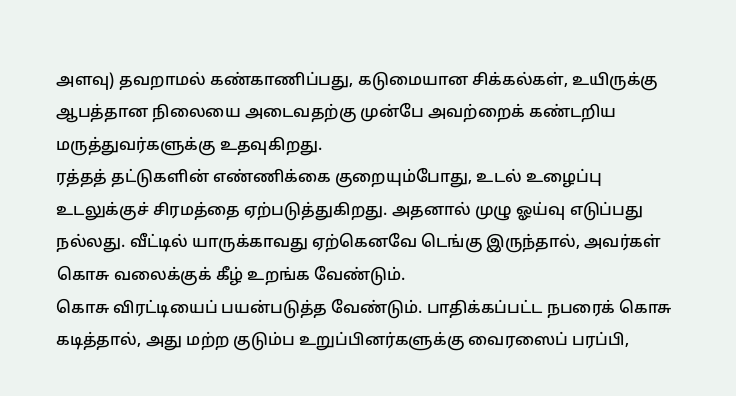அளவு) தவறாமல் கண்காணிப்பது, கடுமையான சிக்கல்கள், உயிருக்கு ஆபத்தான நிலையை அடைவதற்கு முன்பே அவற்றைக் கண்டறிய மருத்துவர்களுக்கு உதவுகிறது.
ரத்தத் தட்டுகளின் எண்ணிக்கை குறையும்போது, உடல் உழைப்பு உடலுக்குச் சிரமத்தை ஏற்படுத்துகிறது. அதனால் முழு ஓய்வு எடுப்பது நல்லது. வீட்டில் யாருக்காவது ஏற்கெனவே டெங்கு இருந்தால், அவர்கள் கொசு வலைக்குக் கீழ் உறங்க வேண்டும்.
கொசு விரட்டியைப் பயன்படுத்த வேண்டும். பாதிக்கப்பட்ட நபரைக் கொசு கடித்தால், அது மற்ற குடும்ப உறுப்பினர்களுக்கு வைரஸைப் பரப்பி,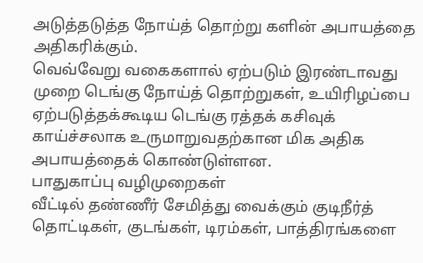அடுத்தடுத்த நோய்த் தொற்று களின் அபாயத்தை அதிகரிக்கும்.
வெவ்வேறு வகைகளால் ஏற்படும் இரண்டாவது முறை டெங்கு நோய்த் தொற்றுகள், உயிரிழப்பை ஏற்படுத்தக்கூடிய டெங்கு ரத்தக் கசிவுக் காய்ச்சலாக உருமாறுவதற்கான மிக அதிக அபாயத்தைக் கொண்டுள்ளன.
பாதுகாப்பு வழிமுறைகள்
வீட்டில் தண்ணீர் சேமித்து வைக்கும் குடிநீர்த் தொட்டிகள், குடங்கள், டிரம்கள், பாத்திரங்களை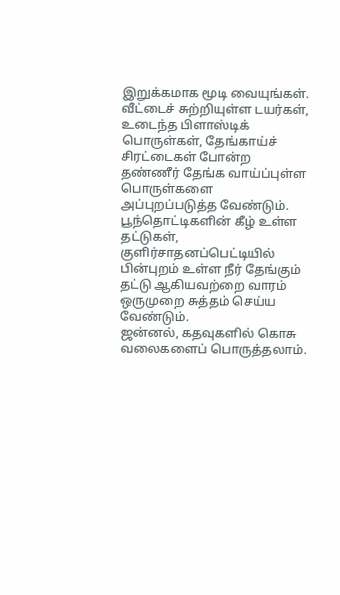இறுக்கமாக மூடி வையுங்கள். வீட்டைச் சுற்றியுள்ள டயர்கள், உடைந்த பிளாஸ்டிக் பொருள்கள், தேங்காய்ச் சிரட்டைகள் போன்ற தண்ணீர் தேங்க வாய்ப்புள்ள பொருள்களை அப்புறப்படுத்த வேண்டும். பூந்தொட்டிகளின் கீழ் உள்ள தட்டுகள், குளிர்சாதனப்பெட்டியில் பின்புறம் உள்ள நீர் தேங்கும் தட்டு ஆகியவற்றை வாரம் ஒருமுறை சுத்தம் செய்ய வேண்டும்.
ஜன்னல், கதவுகளில் கொசு வலைகளைப் பொருத்தலாம்.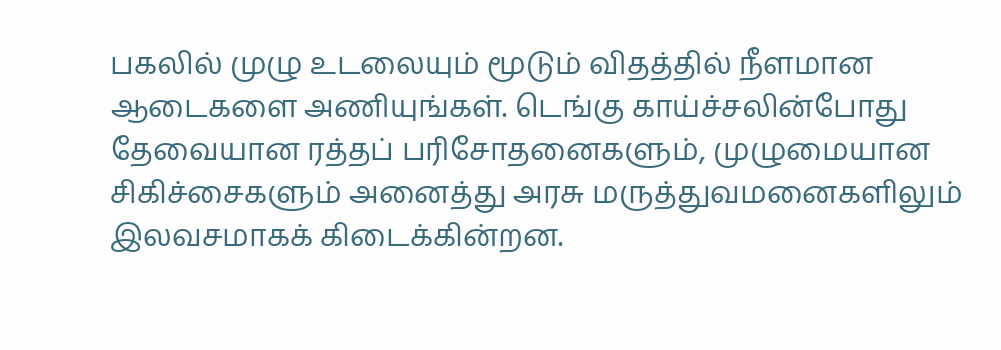பகலில் முழு உடலையும் மூடும் விதத்தில் நீளமான ஆடைகளை அணியுங்கள். டெங்கு காய்ச்சலின்போது தேவையான ரத்தப் பரிசோதனைகளும், முழுமையான சிகிச்சைகளும் அனைத்து அரசு மருத்துவமனைகளிலும் இலவசமாகக் கிடைக்கின்றன.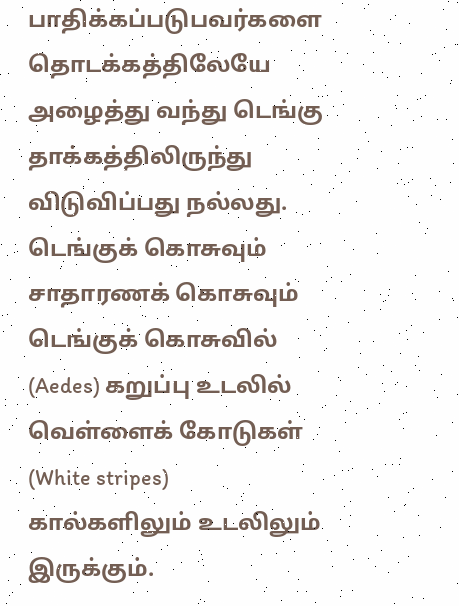பாதிக்கப்படுபவர்களை தொடக்கத்திலேயே அழைத்து வந்து டெங்கு தாக்கத்திலிருந்து விடுவிப்பது நல்லது.
டெங்குக் கொசுவும் சாதாரணக் கொசுவும்
டெங்குக் கொசுவில் (Aedes) கறுப்பு உடலில் வெள்ளைக் கோடுகள் (White stripes) கால்களிலும் உடலிலும் இருக்கும்.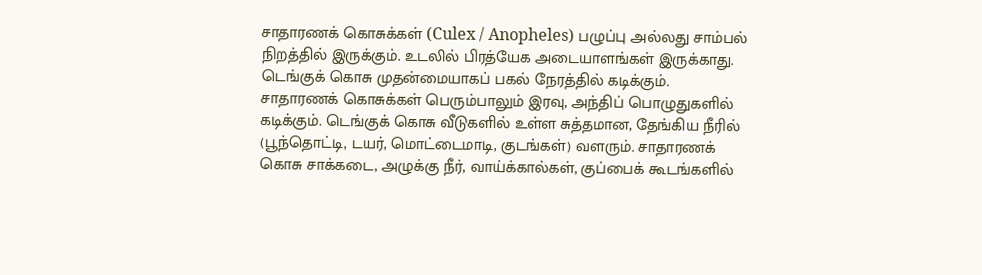சாதாரணக் கொசுக்கள் (Culex / Anopheles) பழுப்பு அல்லது சாம்பல் நிறத்தில் இருக்கும். உடலில் பிரத்யேக அடையாளங்கள் இருக்காது.
டெங்குக் கொசு முதன்மையாகப் பகல் நேரத்தில் கடிக்கும். சாதாரணக் கொசுக்கள் பெரும்பாலும் இரவு, அந்திப் பொழுதுகளில் கடிக்கும். டெங்குக் கொசு வீடுகளில் உள்ள சுத்தமான, தேங்கிய நீரில் (பூந்தொட்டி, டயர், மொட்டைமாடி, குடங்கள்) வளரும். சாதாரணக் கொசு சாக்கடை, அழுக்கு நீர், வாய்க்கால்கள், குப்பைக் கூடங்களில்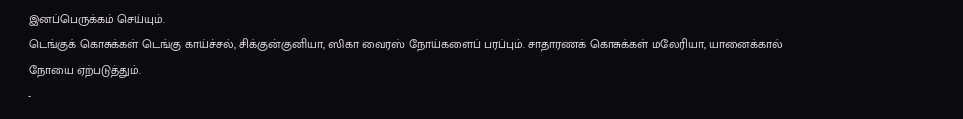இனப்பெருக்கம் செய்யும்.
டெங்குக் கொசுக்கள் டெங்கு காய்ச்சல், சிக்குன்குனியா, ஸிகா வைரஸ் நோய்களைப் பரப்பும். சாதாரணக் கொசுக்கள் மலேரியா, யானைக்கால் நோயை ஏற்படுத்தும்.
-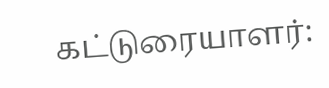கட்டுரையாளர்: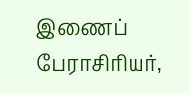இணைப் பேராசிரியர்,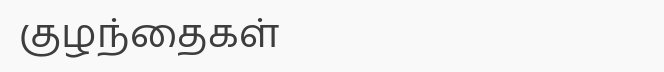குழந்தைகள்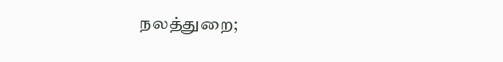நலத்துறை;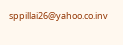sppillai26@yahoo.co.inv